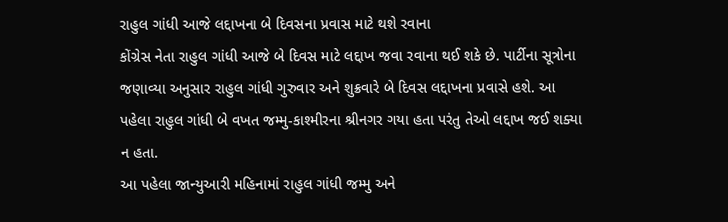રાહુલ ગાંધી આજે લદ્દાખના બે દિવસના પ્રવાસ માટે થશે રવાના
કોંગ્રેસ નેતા રાહુલ ગાંધી આજે બે દિવસ માટે લદ્દાખ જવા રવાના થઈ શકે છે. પાર્ટીના સૂત્રોના જણાવ્યા અનુસાર રાહુલ ગાંધી ગુરુવાર અને શુક્રવારે બે દિવસ લદ્દાખના પ્રવાસે હશે. આ પહેલા રાહુલ ગાંધી બે વખત જમ્મુ-કાશ્મીરના શ્રીનગર ગયા હતા પરંતુ તેઓ લદ્દાખ જઈ શક્યા ન હતા.
આ પહેલા જાન્યુઆરી મહિનામાં રાહુલ ગાંધી જમ્મુ અને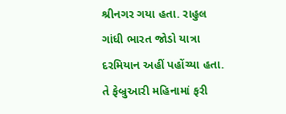શ્રીનગર ગયા હતા. રાહુલ ગાંધી ભારત જોડો યાત્રા દરમિયાન અહીં પહોંચ્યા હતા. તે ફેબ્રુઆરી મહિનામાં ફરી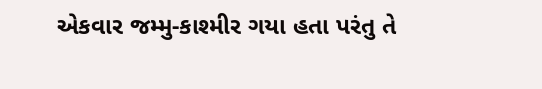એકવાર જમ્મુ-કાશ્મીર ગયા હતા પરંતુ તે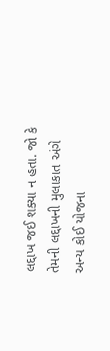લદ્દાખ જઈ શક્યા ન હતા. જો કે તેમની લદ્દાખની મુલાકાત અંગે અન્ય કોઈ યોજના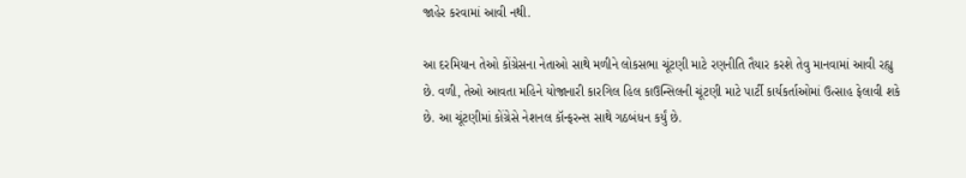જાહેર કરવામાં આવી નથી.

આ દરમિયાન તેઓ કોંગ્રેસના નેતાઓ સાથે મળીને લોકસભા ચૂંટણી માટે રણનીતિ તૈયાર કરશે તેવુ માનવામાં આવી રહ્યુ છે. વળી, તેઓ આવતા મહિને યોજાનારી કારગિલ હિલ કાઉન્સિલની ચૂંટણી માટે પાર્ટી કાર્યકર્તાઓમાં ઉત્સાહ ફેલાવી શકે છે. આ ચૂંટણીમાં કોંગ્રેસે નેશનલ કૉન્ફરન્સ સાથે ગઠબંધન કર્યું છે.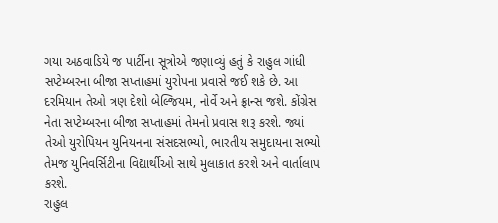ગયા અઠવાડિયે જ પાર્ટીના સૂત્રોએ જણાવ્યું હતું કે રાહુલ ગાંધી સપ્ટેમ્બરના બીજા સપ્તાહમાં યુરોપના પ્રવાસે જઈ શકે છે. આ દરમિયાન તેઓ ત્રણ દેશો બેલ્જિયમ, નોર્વે અને ફ્રાન્સ જશે. કોંગ્રેસ નેતા સપ્ટેમ્બરના બીજા સપ્તાહમાં તેમનો પ્રવાસ શરૂ કરશે. જ્યાં તેઓ યુરોપિયન યુનિયનના સંસદસભ્યો, ભારતીય સમુદાયના સભ્યો તેમજ યુનિવર્સિટીના વિદ્યાર્થીઓ સાથે મુલાકાત કરશે અને વાર્તાલાપ કરશે.
રાહુલ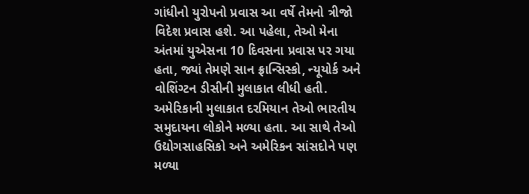ગાંધીનો યુરોપનો પ્રવાસ આ વર્ષે તેમનો ત્રીજો વિદેશ પ્રવાસ હશે. આ પહેલા, તેઓ મેના અંતમાં યુએસના 10 દિવસના પ્રવાસ પર ગયા હતા, જ્યાં તેમણે સાન ફ્રાન્સિસ્કો, ન્યૂયોર્ક અને વોશિંગ્ટન ડીસીની મુલાકાત લીધી હતી. અમેરિકાની મુલાકાત દરમિયાન તેઓ ભારતીય સમુદાયના લોકોને મળ્યા હતા. આ સાથે તેઓ ઉદ્યોગસાહસિકો અને અમેરિકન સાંસદોને પણ મળ્યા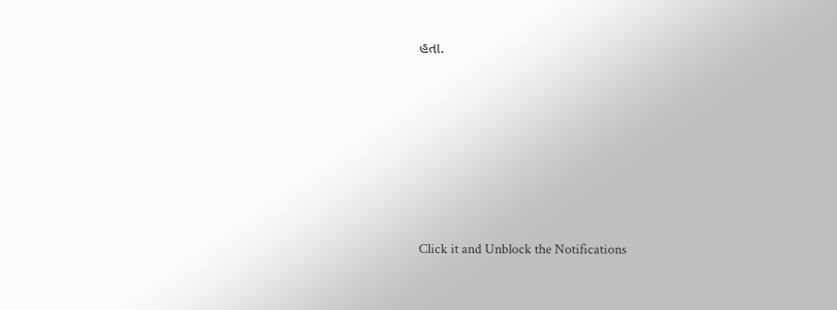હતા.












Click it and Unblock the Notifications